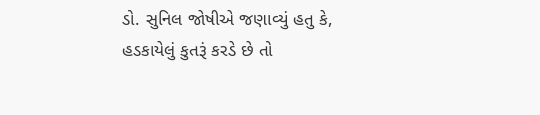ડો. સુનિલ જોષીએ જણાવ્યું હતુ કે, હડકાયેલું કુતરૂં કરડે છે તો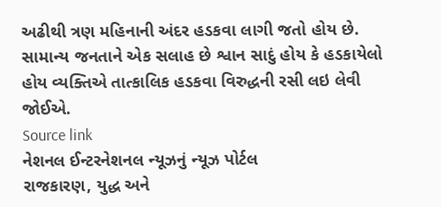અઢીથી ત્રણ મહિનાની અંદર હડકવા લાગી જતો હોય છે. સામાન્ય જનતાને એક સલાહ છે શ્વાન સાદું હોય કે હડકાયેલો હોય વ્યક્તિએ તાત્કાલિક હડકવા વિરુદ્ધની રસી લઇ લેવી જોઈએ.
Source link
નેશનલ ઈન્ટરનેશનલ ન્યૂઝનું ન્યૂઝ પોર્ટલ
રાજકારણ, યુદ્ધ અને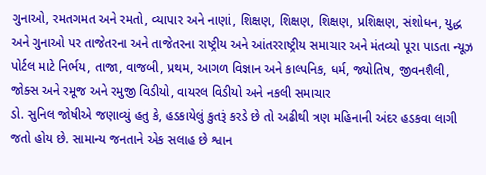ગુનાઓ, રમતગમત અને રમતો, વ્યાપાર અને નાણાં, શિક્ષણ, શિક્ષણ, શિક્ષણ, પ્રશિક્ષણ, સંશોધન, યુદ્ધ અને ગુનાઓ પર તાજેતરના અને તાજેતરના રાષ્ટ્રીય અને આંતરરાષ્ટ્રીય સમાચાર અને મંતવ્યો પૂરા પાડતા ન્યૂઝ પોર્ટલ માટે નિર્ભય, તાજા, વાજબી, પ્રથમ, આગળ વિજ્ઞાન અને કાલ્પનિક, ધર્મ, જ્યોતિષ, જીવનશૈલી, જોક્સ અને રમૂજ અને રમુજી વિડીયો, વાયરલ વિડીયો અને નકલી સમાચાર
ડો. સુનિલ જોષીએ જણાવ્યું હતુ કે, હડકાયેલું કુતરૂં કરડે છે તો અઢીથી ત્રણ મહિનાની અંદર હડકવા લાગી જતો હોય છે. સામાન્ય જનતાને એક સલાહ છે શ્વાન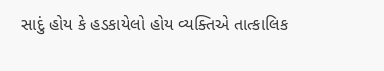સાદું હોય કે હડકાયેલો હોય વ્યક્તિએ તાત્કાલિક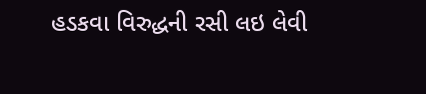હડકવા વિરુદ્ધની રસી લઇ લેવી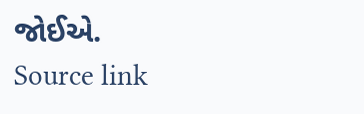જોઈએ.
Source link